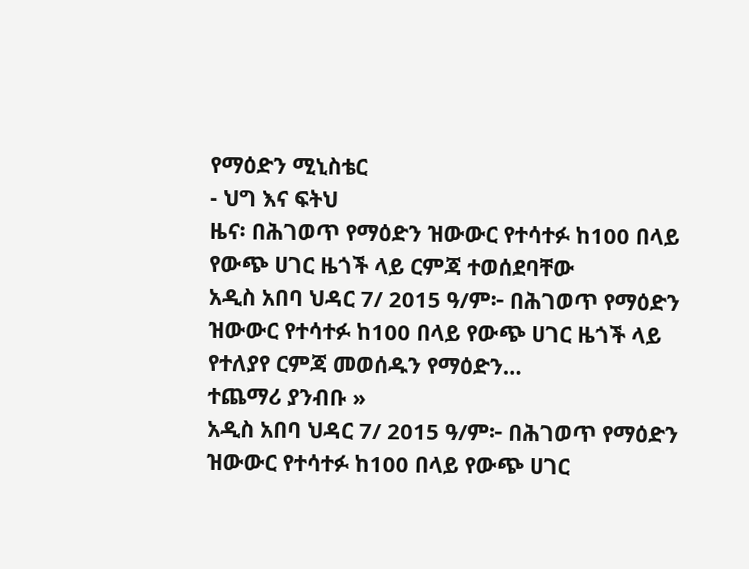የማዕድን ሚኒስቴር
- ህግ እና ፍትህ
ዜና፡ በሕገወጥ የማዕድን ዝውውር የተሳተፉ ከ100 በላይ የውጭ ሀገር ዜጎች ላይ ርምጃ ተወሰደባቸው
አዲስ አበባ ህዳር 7/ 2015 ዓ/ም፦ በሕገወጥ የማዕድን ዝውውር የተሳተፉ ከ100 በላይ የውጭ ሀገር ዜጎች ላይ የተለያየ ርምጃ መወሰዱን የማዕድን…
ተጨማሪ ያንብቡ »
አዲስ አበባ ህዳር 7/ 2015 ዓ/ም፦ በሕገወጥ የማዕድን ዝውውር የተሳተፉ ከ100 በላይ የውጭ ሀገር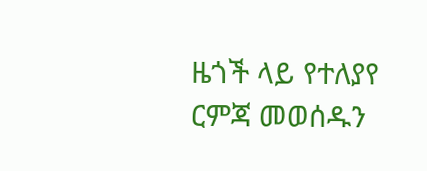ዜጎች ላይ የተለያየ ርምጃ መወሰዱን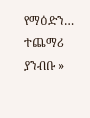የማዕድን…
ተጨማሪ ያንብቡ »